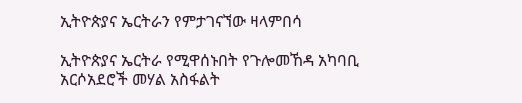ኢትዮጵያና ኤርትራን የምታገናኘው ዛላምበሳ

ኢትዮጵያና ኤርትራ የሚዋሰኑበት የጉሎመኸዳ አካባቢ አርሶአደሮች መሃል አስፋልት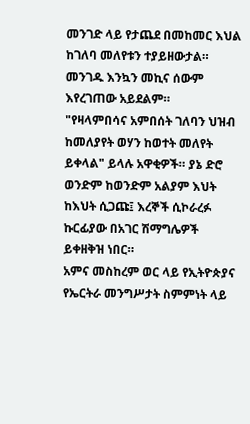መንገድ ላይ የታጨደ በመከመር እህል ከገለባ መለየቱን ተያይዘውታል። መንገዱ እንኳን መኪና ሰውም እየረገጠው አይደልም።
"የዛላምበሳና አምበሰት ገለባን ህዝብ ከመለያየት ወሃን ከወተት መለየት ይቀላል" ይላሉ አዋቂዎች። ያኔ ድሮ ወንድም ከወንድም አልያም እህት ከእህት ሲጋጩ፤ እረኞች ሲኮራረፉ ኩርፊያው በአገር ሽማግሌዎች ይቀዘቅዝ ነበር።
አምና መስከረም ወር ላይ የኢትዮጵያና የኤርትራ መንግሥታት ስምምነት ላይ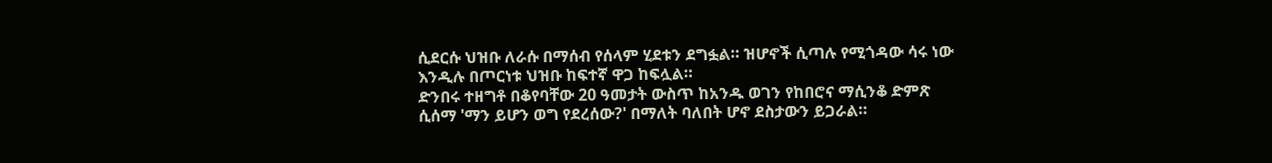ሲደርሱ ህዝቡ ለራሱ በማሰብ የሰላም ሂደቱን ደግፏል። ዝሆኖች ሲጣሉ የሚጎዳው ሳሩ ነው እንዲሉ በጦርነቱ ህዝቡ ከፍተኛ ዋጋ ከፍሏል።
ድንበሩ ተዘግቶ በቆየባቸው 20 ዓመታት ውስጥ ከአንዱ ወገን የከበሮና ማሲንቆ ድምጽ ሲሰማ 'ማን ይሆን ወግ የደረሰው?' በማለት ባለበት ሆኖ ደስታውን ይጋራል።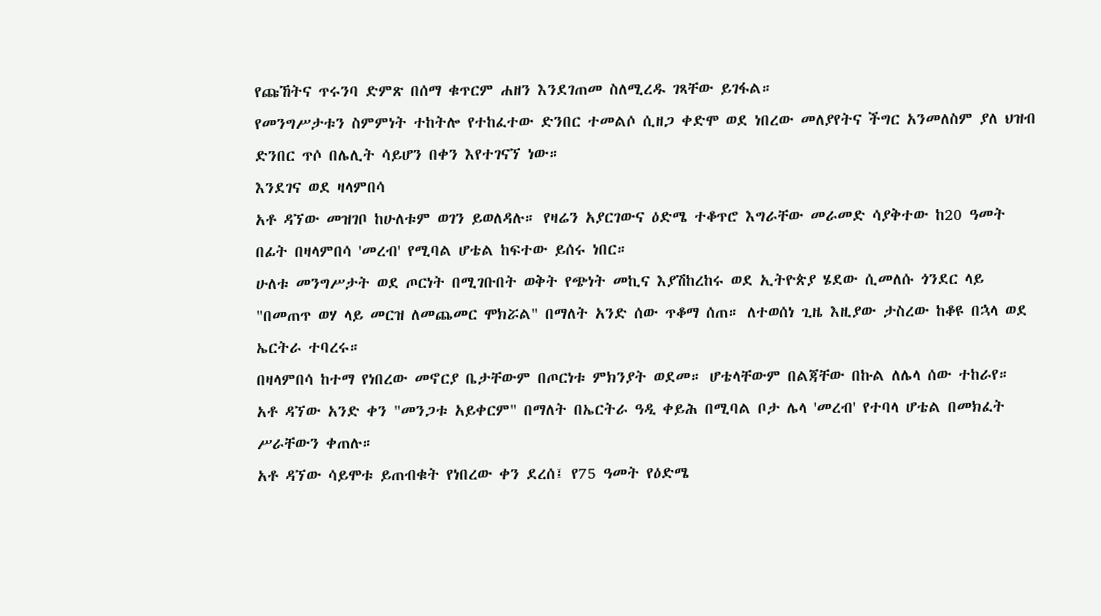የጩኸትና ጥሩንባ ድምጽ በሰማ ቁጥርም ሐዘን እንደገጠመ ስለሚረዱ ገጻቸው ይገፋል።
የመንግሥታቱን ስምምነት ተከትሎ የተከፈተው ድንበር ተመልሶ ሲዘጋ ቀድሞ ወደ ነበረው መለያየትና ችግር አንመለስም ያለ ህዝብ ድንበር ጥሶ በሌሊት ሳይሆን በቀን እየተገናኘ ነው።
እንደገና ወደ ዛላምበሳ
አቶ ዳኘው መዝገቦ ከሁለቱም ወገን ይወለዳሉ። የዛሬን አያርገውና ዕድሜ ተቆጥሮ እግራቸው መራመድ ሳያቅተው ከ20 ዓመት በፊት በዛላምበሳ 'መረብ' የሚባል ሆቴል ከፍተው ይሰሩ ነበር።
ሁለቱ መንግሥታት ወደ ጦርነት በሚገቡበት ወቅት የጭነት መኪና እያሽከረከሩ ወደ ኢትዮጵያ ሄደው ሲመለሱ ጎንደር ላይ "በመጠጥ ወሃ ላይ መርዝ ለመጨመር ሞክሯል" በማለት አንድ ሰው ጥቆማ ሰጠ። ለተወሰነ ጊዜ እዚያው ታስረው ከቆዩ በኋላ ወደ ኤርትራ ተባረሩ።
በዛላምበሳ ከተማ የነበረው መኖርያ ቤታቸውም በጦርነቱ ምክንያት ወደመ። ሆቴላቸውም በልጃቸው በኩል ለሌላ ሰው ተከራየ።
አቶ ዳኘው አንድ ቀን "መንጋቱ አይቀርም" በማለት በኤርትራ ዓዲ ቀይሕ በሚባል ቦታ ሌላ 'መረብ' የተባላ ሆቴል በመክፈት ሥራቸውን ቀጠሉ።
አቶ ዳኘው ሳይሞቱ ይጠብቁት የነበረው ቀን ደረሰ፤ የ75 ዓመት የዕድሜ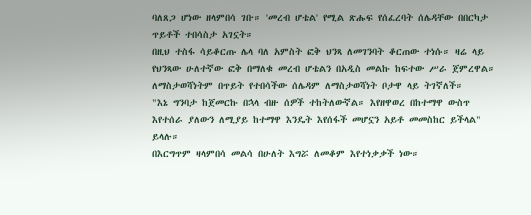ባለጸጋ ሆነው ዘላምበሳ ገቡ። 'መረብ ሆቴል' የሚል ጽሑፍ የሰፈረባት ሰሌዳቸው በበርካታ ጥይቶች ተበሳስታ አገኗት።
በዚህ ተስፋ ሳይቆርጡ ሌላ ባለ አምስት ፎቅ ህንጻ ለመገንባት ቆርጠው ተነሱ። ዛሬ ላይ የህንጻው ሁለተኛው ፎቅ በማለቁ መረብ ሆቴልን በአዲስ መልኩ ከፍተው ሥራ ጀምረዋል። ለማስታወሻነትም በጥይት የተበሳችው ሰሌዳም ለማስታወሻነት ቦታዋ ላይ ትገኛለች።
"እኔ ግንባታ ከጀመርኩ በኋላ ብዙ ሰዎች ተከትለውኛል። እየዘዋወረ በከተማዋ ውስጥ እየተሰራ ያለውን ለሚያይ ከተማዋ እንዴት እየሰፋች መሆኗን አይቶ መመስከር ይችላል" ይላሉ።
በእርግጥም ዛላምበሳ መልሳ በሁለት እግሯ ለመቆም እየተነቃቃች ነው።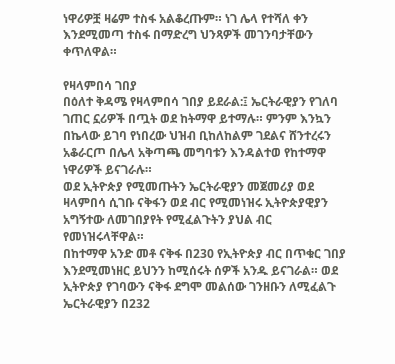ነዋሪዎቿ ዛሬም ተስፋ አልቆረጡም። ነገ ሌላ የተሻለ ቀን እንደሚመጣ ተስፋ በማድረግ ህንጻዎች መገንባታቸውን ቀጥለዋል።

የዛላምበሳ ገበያ
በዕለተ ቅዳሜ የዛላምበሳ ገበያ ይደራል:፤ ኤርትራዊያን የገለባ ገጠር ኗሪዎች በጧት ወደ ከትማዋ ይተማሉ። ምንም እንኳን በኬላው ይገባ የነበረው ህዝብ ቢከለከልም ገደልና ሸንተረሩን አቆራርጦ በሌላ አቅጣጫ መግባቱን እንዳልተወ የከተማዋ ነዋሪዎች ይናገራሉ።
ወደ ኢትዮጵያ የሚመጡትን ኤርትራዊያን መጀመሪያ ወደ ዛላምበሳ ሲገቡ ናቅፋን ወደ ብር የሚመነዝሩ ኢትዮጵያዊያን አግኝተው ለመገበያየት የሚፈልጉትን ያህል ብር የመነዝሩላቸዋል።
በከተማዋ አንድ መቶ ናቅፋ በ230 የኢትዮጵያ ብር በጥቁር ገበያ እንደሚመነዘር ይህንን ከሚሰሩት ሰዎች አንዱ ይናገራል። ወደ ኢትዮጵያ የገባውን ናቅፋ ደግሞ መልሰው ገንዘቡን ለሚፈልጉ ኤርትራዊያን በ232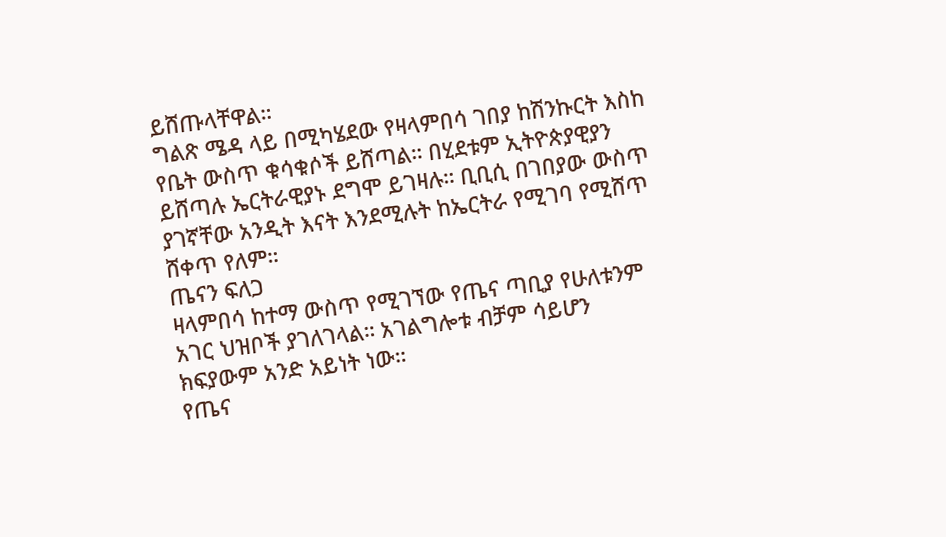ይሸጡላቸዋል።
ግልጽ ሜዳ ላይ በሚካሄደው የዛላምበሳ ገበያ ከሽንኩርት እስከ የቤት ውስጥ ቁሳቁሶች ይሸጣል። በሂደቱም ኢትዮጵያዊያን ይሸጣሉ ኤርትራዊያኑ ደግሞ ይገዛሉ። ቢቢሲ በገበያው ውስጥ ያገኛቸው አንዲት እናት እንደሚሉት ከኤርትራ የሚገባ የሚሸጥ ሸቀጥ የለም።
ጤናን ፍለጋ
ዛላምበሳ ከተማ ውስጥ የሚገኘው የጤና ጣቢያ የሁለቱንም አገር ህዝቦች ያገለገላል። አገልግሎቱ ብቻም ሳይሆን ክፍያውም አንድ አይነት ነው።
የጤና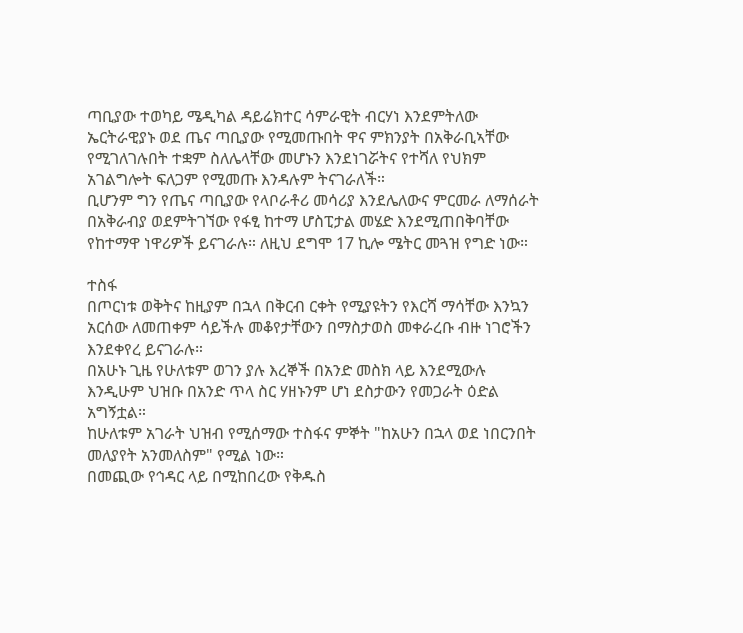ጣቢያው ተወካይ ሜዲካል ዳይሬክተር ሳምራዊት ብርሃነ እንደምትለው ኤርትራዊያኑ ወደ ጤና ጣቢያው የሚመጡበት ዋና ምክንያት በአቅራቢኣቸው የሚገለገሉበት ተቋም ስለሌላቸው መሆኑን እንደነገሯትና የተሻለ የህክም አገልግሎት ፍለጋም የሚመጡ እንዳሉም ትናገራለች።
ቢሆንም ግን የጤና ጣቢያው የላቦራቶሪ መሳሪያ እንደሌለውና ምርመራ ለማሰራት በአቅራብያ ወደምትገኘው የፋፂ ከተማ ሆስፒታል መሄድ እንደሚጠበቅባቸው የከተማዋ ነዋሪዎች ይናገራሉ። ለዚህ ደግሞ 17 ኪሎ ሜትር መጓዝ የግድ ነው።

ተስፋ
በጦርነቱ ወቅትና ከዚያም በኋላ በቅርብ ርቀት የሚያዩትን የእርሻ ማሳቸው እንኳን አርሰው ለመጠቀም ሳይችሉ መቆየታቸውን በማስታወስ መቀራረቡ ብዙ ነገሮችን እንደቀየረ ይናገራሉ።
በአሁኑ ጊዜ የሁለቱም ወገን ያሉ እረኞች በአንድ መስክ ላይ እንደሚውሉ እንዲሁም ህዝቡ በአንድ ጥላ ስር ሃዘኑንም ሆነ ደስታውን የመጋራት ዕድል አግኝቷል።
ከሁለቱም አገራት ህዝብ የሚሰማው ተስፋና ምኞት "ከአሁን በኋላ ወደ ነበርንበት መለያየት አንመለስም" የሚል ነው።
በመጪው የኅዳር ላይ በሚከበረው የቅዱስ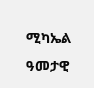ሚካኤል ዓመታዊ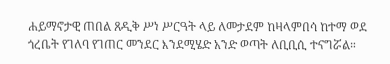ሐይማኖታዊ ጠበል ጸዲቅ ሥነ ሥርዓት ላይ ለመታደም ከዛላምበሳ ከተማ ወደ ጎረቤት የገለባ የገጠር መንደር እንደሚሄድ አንድ ወጣት ለቢቢሲ ተናግሯል።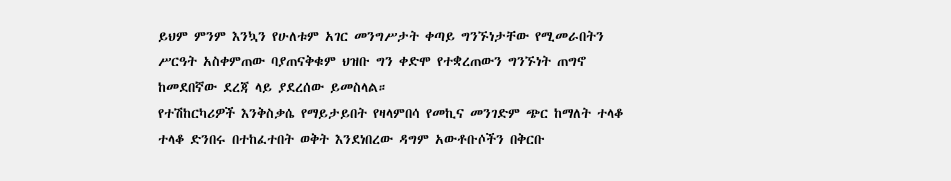ይህም ምንም እንኳን የሁለቱም አገር መንግሥታት ቀጣይ ግንኙነታቸው የሚመራበትን ሥርዓት አስቀምጠው ባያጠናቅቁም ህዝቡ ግን ቀድሞ የተቋረጠውን ግንኙነት ጠግኖ ከመደበኛው ደረጃ ላይ ያደረሰው ይመስላል።
የተሽከርካሪዎች እንቅስቃሴ የማይታይበት የዛላምበሳ የመኪና መንገድም ጭር ከማለት ተላቆ ተላቆ ድንበሩ በተከፈተበት ወቅት እንደነበረው ዳግም አውቶቡሶችን በቅርቡ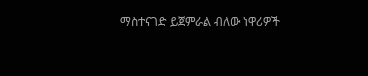ማስተናገድ ይጀምራል ብለው ነዋሪዎች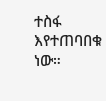ተስፋ እየተጠባበቁ ነው።